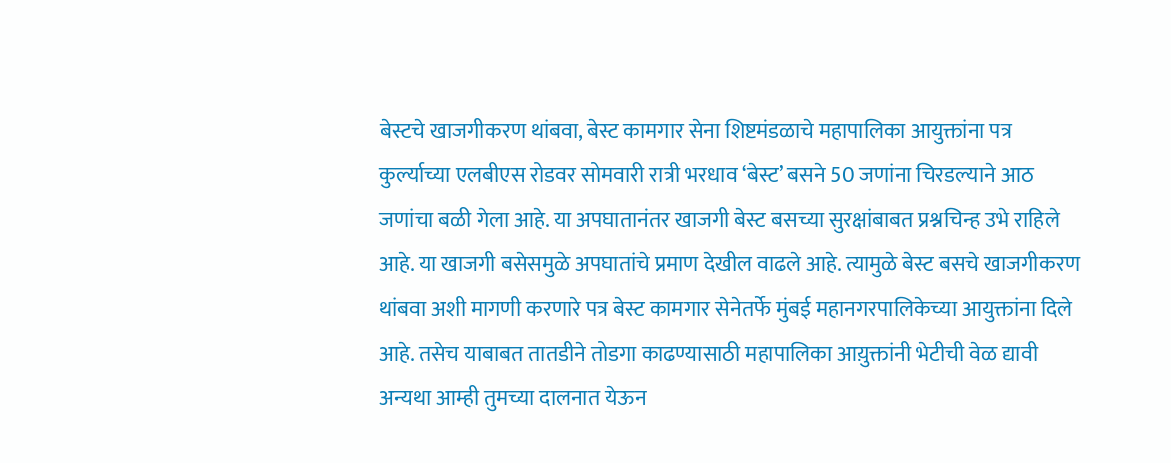बेस्टचे खाजगीकरण थांबवा, बेस्ट कामगार सेना शिष्टमंडळाचे महापालिका आयुक्तांना पत्र
कुर्ल्याच्या एलबीएस रोडवर सोमवारी रात्री भरधाव ‘बेस्ट’ बसने 50 जणांना चिरडल्याने आठ जणांचा बळी गेला आहे. या अपघातानंतर खाजगी बेस्ट बसच्या सुरक्षांबाबत प्रश्नचिन्ह उभे राहिले आहे. या खाजगी बसेसमुळे अपघातांचे प्रमाण देखील वाढले आहे. त्यामुळे बेस्ट बसचे खाजगीकरण थांबवा अशी मागणी करणारे पत्र बेस्ट कामगार सेनेतर्फे मुंबई महानगरपालिकेच्या आयुक्तांना दिले आहे. तसेच याबाबत तातडीने तोडगा काढण्यासाठी महापालिका आय़ुक्तांनी भेटीची वेळ द्यावी अन्यथा आम्ही तुमच्या दालनात येऊन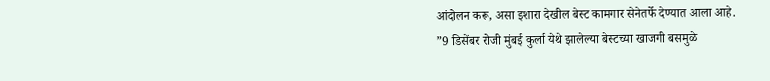आंदोलन करू, असा इशारा देखील बेस्ट कामगार सेनेतर्फे देण्यात आला आहे.
”9 डिसेंबर रोजी मुंबई कुर्ला येथे झालेल्या बेस्टच्या खाजगी बसमुळे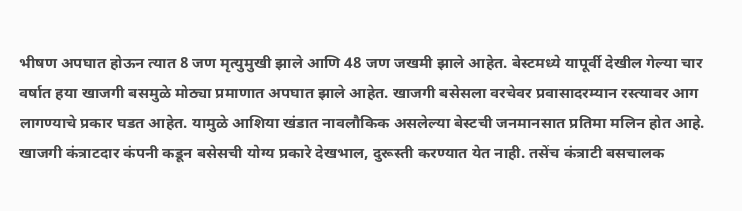भीषण अपघात होऊन त्यात 8 जण मृत्युमुखी झाले आणि 48 जण जखमी झाले आहेत. बेस्टमध्ये यापूर्वी देखील गेल्या चार वर्षात हया खाजगी बसमुळे मोठ्या प्रमाणात अपघात झाले आहेत. खाजगी बसेसला वरचेवर प्रवासादरम्यान रस्त्यावर आग लागण्याचे प्रकार घडत आहेत. यामुळे आशिया खंडात नावलौकिक असलेल्या बेस्टची जनमानसात प्रतिमा मलिन होत आहे. खाजगी कंत्राटदार कंपनी कडून बसेसची योग्य प्रकारे देखभाल, दुरूस्ती करण्यात येत नाही. तसेंच कंत्राटी बसचालक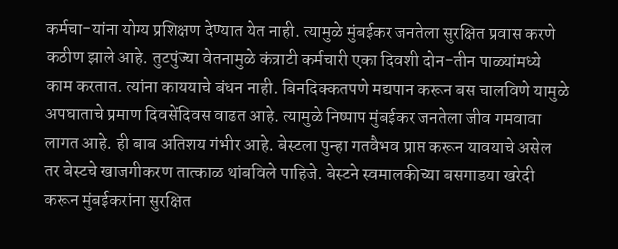कर्मचा-यांना योग्य प्रशिक्षण देण्यात येत नाही. त्यामुळे मुंबईकर जनतेला सुरक्षित प्रवास करणे कठीण झाले आहे. तुटपुंज्या वेतनामुळे कंत्राटी कर्मचारी एका दिवशी दोन-तीन पाळ्यांमध्ये काम करतात. त्यांना काययाचे बंधन नाही. बिनदिक्कतपणे मद्यपान करून बस चालविणे यामुळे अपघाताचे प्रमाण दिवसेंदिवस वाढत आहे. त्यामुळे निष्पाप मुंबईकर जनतेला जीव गमवावा लागत आहे. ही बाब अतिशय गंभीर आहे. बेस्टला पुन्हा गतवैभव प्राप्त करून यावयाचे असेल तर बेस्टचे खाजगीकरण तात्काळ थांबविले पाहिजे. बेस्टने स्वमालकीच्या बसगाडया खरेदी करून मुंबईकरांना सुरक्षित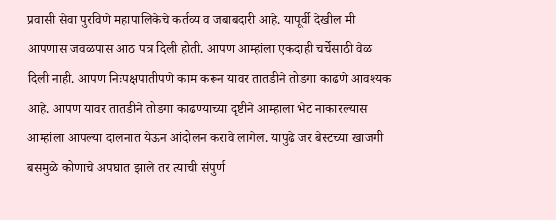प्रवासी सेवा पुरविणे महापालिकेचे कर्तव्य व जबाबदारी आहे. यापूर्वी देखील मी आपणास जवळपास आठ पत्र दिली होती. आपण आम्हांला एकदाही चर्चेसाठी वेळ दिली नाही. आपण निःपक्षपातीपणे काम करून यावर तातडीने तोडगा काढणे आवश्यक आहे. आपण यावर तातडीने तोडगा काढण्याच्या दृष्टीने आम्हाला भेट नाकारल्यास आम्हांला आपल्या दालनात येऊन आंदोलन करावे लागेल. यापुढे जर बेस्टच्या खाजगी बसमुळे कोणाचे अपघात झाले तर त्याची संपुर्ण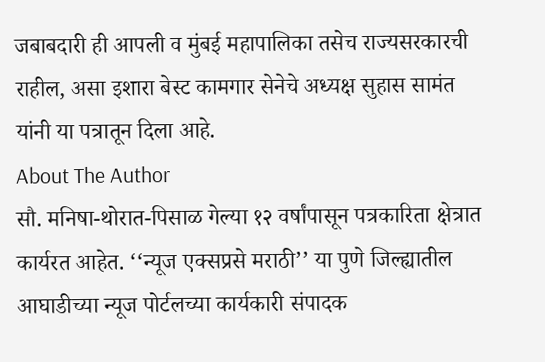जबाबदारी ही आपली व मुंबई महापालिका तसेच राज्यसरकारची राहील, असा इशारा बेस्ट कामगार सेनेचे अध्यक्ष सुहास सामंत यांनी या पत्रातून दिला आहे.
About The Author
सौ. मनिषा-थोरात-पिसाळ गेल्या १२ वर्षांपासून पत्रकारिता क्षेत्रात कार्यरत आहेत. ‘‘न्यूज एक्सप्रसे मराठी’’ या पुणे जिल्ह्यातील आघाडीच्या न्यूज पोर्टलच्या कार्यकारी संपादक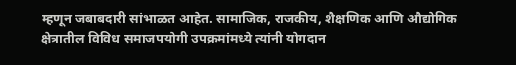म्हणून जबाबदारी सांभाळत आहेत. सामाजिक, राजकीय, शैक्षणिक आणि औद्योगिक क्षेत्रातील विविध समाजपयोगी उपक्रमांमध्ये त्यांनी योगदान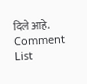दिले आहे.
Comment List